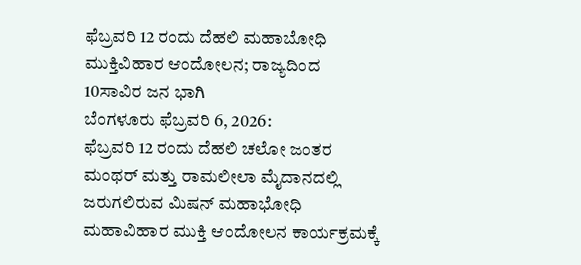ಫೆಬ್ರವರಿ 12 ರಂದು ದೆಹಲಿ ಮಹಾಬೋಧಿ ಮುಕ್ತಿವಿಹಾರ ಆಂದೋಲನ; ರಾಜ್ಯದಿಂದ 10ಸಾವಿರ ಜನ ಭಾಗಿ
ಬೆಂಗಳೂರು ಫೆಬ್ರವರಿ 6, 2026:
ಫೆಬ್ರವರಿ 12 ರಂದು ದೆಹಲಿ ಚಲೋ ಜಂತರ ಮಂಥರ್ ಮತ್ತು ರಾಮಲೀಲಾ ಮೈದಾನದಲ್ಲಿ ಜರುಗಲಿರುವ ಮಿಷನ್ ಮಹಾಭೋಧಿ ಮಹಾವಿಹಾರ ಮುಕ್ತಿ ಆಂದೋಲನ ಕಾರ್ಯಕ್ರಮಕ್ಕೆ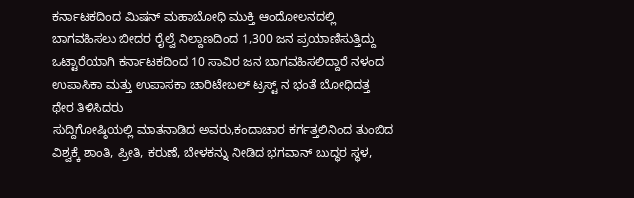ಕರ್ನಾಟಕದಿಂದ ಮಿಷನ್ ಮಹಾಬೋಧಿ ಮುಕ್ತಿ ಆಂದೋಲನದಲ್ಲಿ ಬಾಗವಹಿಸಲು ಬೀದರ ರೈಲ್ವೆ ನಿಲ್ದಾಣದಿಂದ 1,300 ಜನ ಪ್ರಯಾಣಿಸುತ್ತಿದ್ದು ಒಟ್ಟಾರೆಯಾಗಿ ಕರ್ನಾಟಕದಿಂದ 10 ಸಾವಿರ ಜನ ಬಾಗವಹಿಸಲಿದ್ದಾರೆ ನಳಂದ ಉಪಾಸಿಕಾ ಮತ್ತು ಉಪಾಸಕಾ ಚಾರಿಟೇಬಲ್ ಟ್ರಸ್ಟ್ ನ ಭಂತೆ ಬೋಧಿದತ್ತ ಥೇರ ತಿಳಿಸಿದರು
ಸುದ್ದಿಗೋಷ್ಠಿಯಲ್ಲಿ ಮಾತನಾಡಿದ ಅವರು,ಕಂದಾಚಾರ ಕರ್ಗತ್ತಲಿನಿಂದ ತುಂಬಿದ ವಿಶ್ವಕ್ಕೆ ಶಾಂತಿ, ಪ್ರೀತಿ, ಕರುಣೆ, ಬೇಳಕನ್ನು ನೀಡಿದ ಭಗವಾನ್ ಬುದ್ಧರ ಸ್ಥಳ,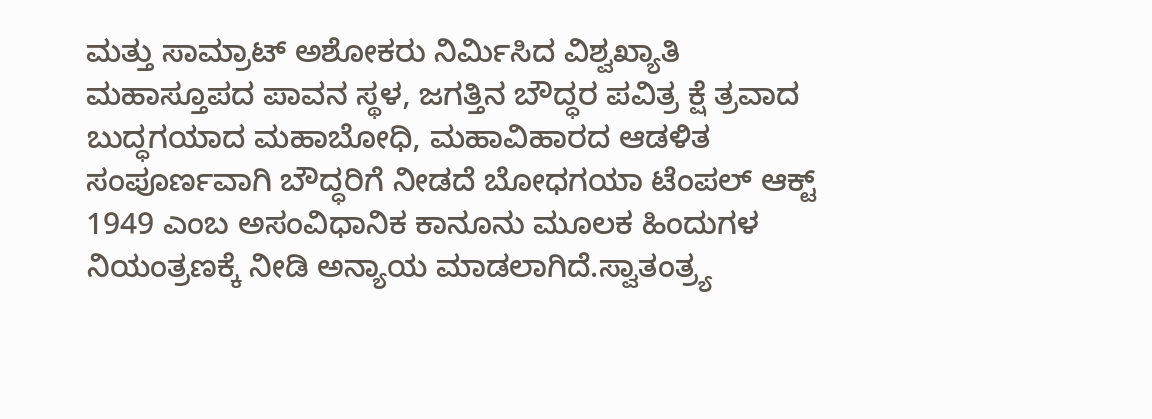ಮತ್ತು ಸಾಮ್ರಾಟ್ ಅಶೋಕರು ನಿರ್ಮಿಸಿದ ವಿಶ್ವಖ್ಯಾತಿ ಮಹಾಸ್ತೂಪದ ಪಾವನ ಸ್ಥಳ, ಜಗತ್ತಿನ ಬೌದ್ಧರ ಪವಿತ್ರ ಕ್ಷೆ ತ್ರವಾದ ಬುದ್ಧಗಯಾದ ಮಹಾಬೋಧಿ, ಮಹಾವಿಹಾರದ ಆಡಳಿತ ಸಂಪೂರ್ಣವಾಗಿ ಬೌದ್ಧರಿಗೆ ನೀಡದೆ ಬೋಧಗಯಾ ಟೆಂಪಲ್ ಆಕ್ಟ್ 1949 ಎಂಬ ಅಸಂವಿಧಾನಿಕ ಕಾನೂನು ಮೂಲಕ ಹಿಂದುಗಳ ನಿಯಂತ್ರಣಕ್ಕೆ ನೀಡಿ ಅನ್ಯಾಯ ಮಾಡಲಾಗಿದೆ.ಸ್ವಾತಂತ್ರ್ಯ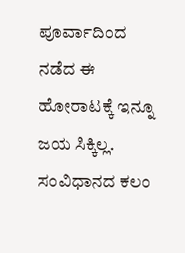ಪೂರ್ವಾದಿಂದ ನಡೆದ ಈ ಹೋರಾಟಕ್ಕೆ ಇನ್ನೂ ಜಯ ಸಿಕ್ಕಿಲ್ಲ. ಸಂವಿಧಾನದ ಕಲಂ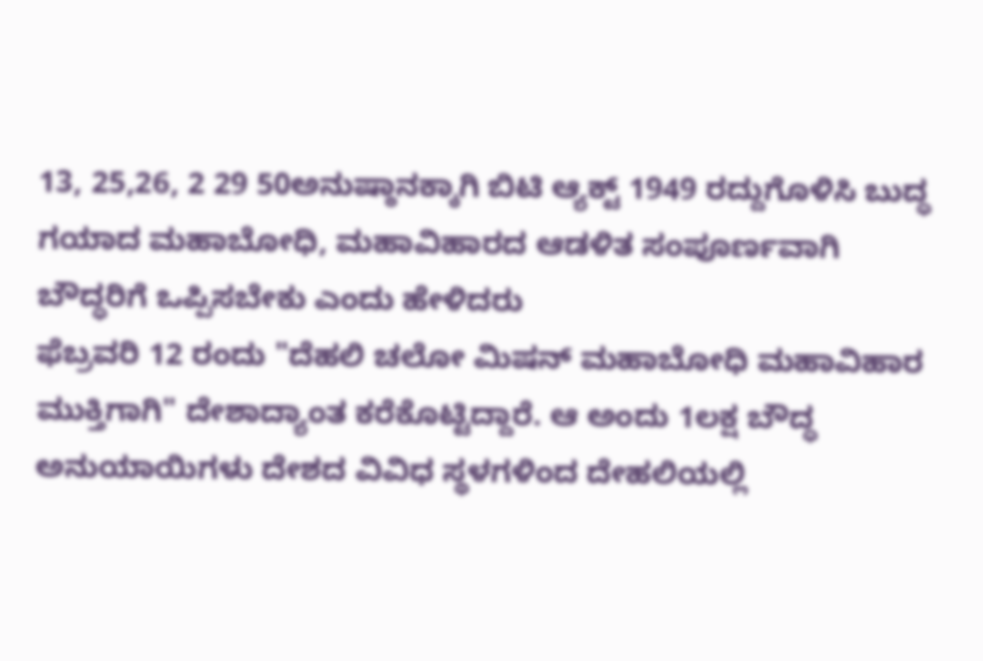13, 25,26, 2 29 50ಅನುಷ್ಠಾನಕ್ಕಾಗಿ ಬಿಟಿ ಆ್ಯಕ್ಟ್ 1949 ರದ್ದುಗೊಳಿಸಿ ಬುದ್ಧ ಗಯಾದ ಮಹಾಬೋಧಿ, ಮಹಾವಿಹಾರದ ಆಡಳಿತ ಸಂಪೂರ್ಣವಾಗಿ ಬೌದ್ಧರಿಗೆ ಒಪ್ಪಿಸಬೇಕು ಎಂದು ಹೇಳಿದರು
ಫೆಬ್ರವರಿ 12 ರಂದು "ದೆಹಲಿ ಚಲೋ ಮಿಷನ್ ಮಹಾಬೋಧಿ ಮಹಾವಿಹಾರ ಮುಕ್ತಿಗಾಗಿ" ದೇಶಾದ್ಯಾಂತ ಕರೆಕೊಟ್ಟಿದ್ದಾರೆ. ಆ ಅಂದು 1ಲಕ್ಷ ಬೌದ್ಧ ಅನುಯಾಯಿಗಳು ದೇಶದ ವಿವಿಧ ಸ್ಥಳಗಳಿಂದ ದೇಹಲಿಯಲ್ಲಿ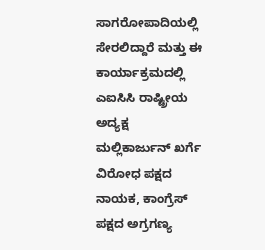ಸಾಗರೋಪಾದಿಯಲ್ಲಿ ಸೇರಲಿದ್ದಾರೆ ಮತ್ತು ಈ ಕಾರ್ಯಾಕ್ರಮದಲ್ಲಿ ಎಐಸಿಸಿ ರಾಷ್ಟ್ರೀಯ ಅದ್ಯಕ್ಷ ಮಲ್ಲಿಕಾರ್ಜುನ್ ಖರ್ಗೆ ವಿರೋಧ ಪಕ್ಷದ ನಾಯಕ, ಕಾಂಗ್ರೆಸ್ ಪಕ್ಷದ ಅಗ್ರಗಣ್ಯ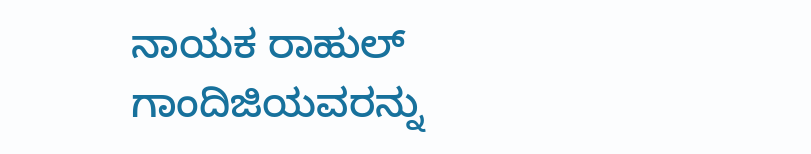ನಾಯಕ ರಾಹುಲ್ ಗಾಂದಿಜಿಯವರನ್ನು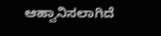ಆಹ್ವಾನಿಸಲಾಗಿದೆ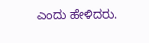ಎಂದು ಹೇಳಿದರು.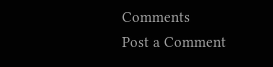Comments
Post a Comment